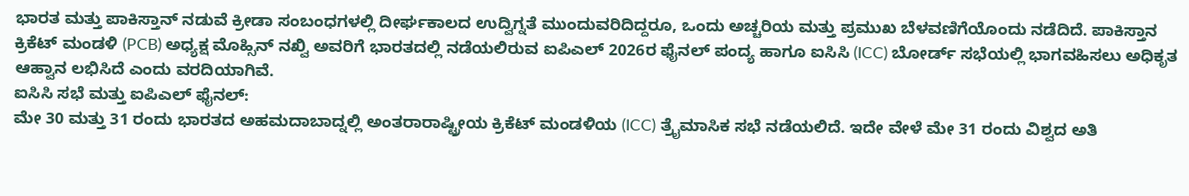ಭಾರತ ಮತ್ತು ಪಾಕಿಸ್ತಾನ್ ನಡುವೆ ಕ್ರೀಡಾ ಸಂಬಂಧಗಳಲ್ಲಿ ದೀರ್ಘಕಾಲದ ಉದ್ವಿಗ್ನತೆ ಮುಂದುವರಿದಿದ್ದರೂ, ಒಂದು ಅಚ್ಚರಿಯ ಮತ್ತು ಪ್ರಮುಖ ಬೆಳವಣಿಗೆಯೊಂದು ನಡೆದಿದೆ. ಪಾಕಿಸ್ತಾನ ಕ್ರಿಕೆಟ್ ಮಂಡಳಿ (PCB) ಅಧ್ಯಕ್ಷ ಮೊಹ್ಸಿನ್ ನಖ್ವಿ ಅವರಿಗೆ ಭಾರತದಲ್ಲಿ ನಡೆಯಲಿರುವ ಐಪಿಎಲ್ 2026ರ ಫೈನಲ್ ಪಂದ್ಯ ಹಾಗೂ ಐಸಿಸಿ (ICC) ಬೋರ್ಡ್ ಸಭೆಯಲ್ಲಿ ಭಾಗವಹಿಸಲು ಅಧಿಕೃತ ಆಹ್ವಾನ ಲಭಿಸಿದೆ ಎಂದು ವರದಿಯಾಗಿವೆ.
ಐಸಿಸಿ ಸಭೆ ಮತ್ತು ಐಪಿಎಲ್ ಫೈನಲ್:
ಮೇ 30 ಮತ್ತು 31 ರಂದು ಭಾರತದ ಅಹಮದಾಬಾದ್ನಲ್ಲಿ ಅಂತರಾರಾಷ್ಟ್ರೀಯ ಕ್ರಿಕೆಟ್ ಮಂಡಳಿಯ (ICC) ತ್ರೈಮಾಸಿಕ ಸಭೆ ನಡೆಯಲಿದೆ. ಇದೇ ವೇಳೆ ಮೇ 31 ರಂದು ವಿಶ್ವದ ಅತಿ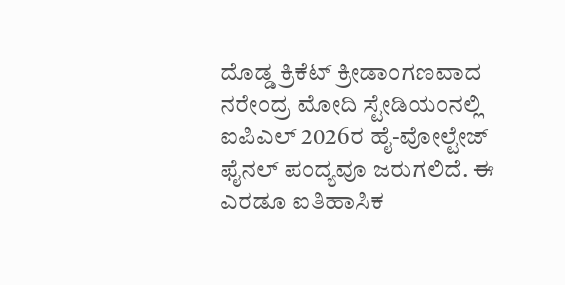ದೊಡ್ಡ ಕ್ರಿಕೆಟ್ ಕ್ರೀಡಾಂಗಣವಾದ ನರೇಂದ್ರ ಮೋದಿ ಸ್ಟೇಡಿಯಂನಲ್ಲಿ ಐಪಿಎಲ್ 2026ರ ಹೈ-ವೋಲ್ಟೇಜ್ ಫೈನಲ್ ಪಂದ್ಯವೂ ಜರುಗಲಿದೆ. ಈ ಎರಡೂ ಐತಿಹಾಸಿಕ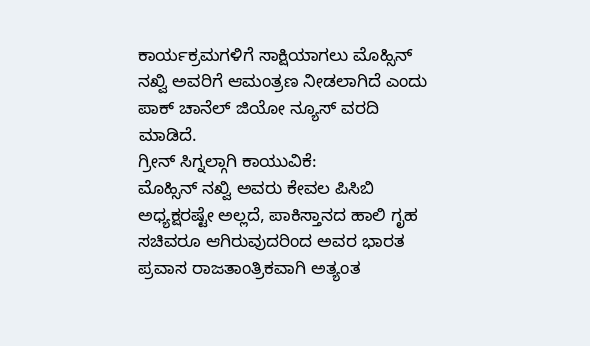ಕಾರ್ಯಕ್ರಮಗಳಿಗೆ ಸಾಕ್ಷಿಯಾಗಲು ಮೊಹ್ಸಿನ್ ನಖ್ವಿ ಅವರಿಗೆ ಆಮಂತ್ರಣ ನೀಡಲಾಗಿದೆ ಎಂದು ಪಾಕ್ ಚಾನೆಲ್ ಜಿಯೋ ನ್ಯೂಸ್ ವರದಿ ಮಾಡಿದೆ.
ಗ್ರೀನ್ ಸಿಗ್ನಲ್ಗಾಗಿ ಕಾಯುವಿಕೆ:
ಮೊಹ್ಸಿನ್ ನಖ್ವಿ ಅವರು ಕೇವಲ ಪಿಸಿಬಿ ಅಧ್ಯಕ್ಷರಷ್ಟೇ ಅಲ್ಲದೆ, ಪಾಕಿಸ್ತಾನದ ಹಾಲಿ ಗೃಹ ಸಚಿವರೂ ಆಗಿರುವುದರಿಂದ ಅವರ ಭಾರತ ಪ್ರವಾಸ ರಾಜತಾಂತ್ರಿಕವಾಗಿ ಅತ್ಯಂತ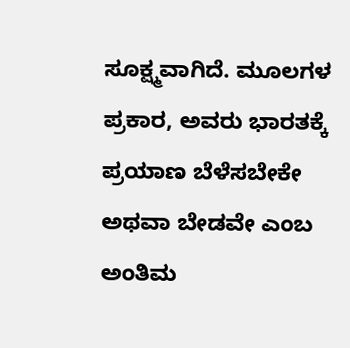ಸೂಕ್ಷ್ಮವಾಗಿದೆ. ಮೂಲಗಳ ಪ್ರಕಾರ, ಅವರು ಭಾರತಕ್ಕೆ ಪ್ರಯಾಣ ಬೆಳೆಸಬೇಕೇ ಅಥವಾ ಬೇಡವೇ ಎಂಬ ಅಂತಿಮ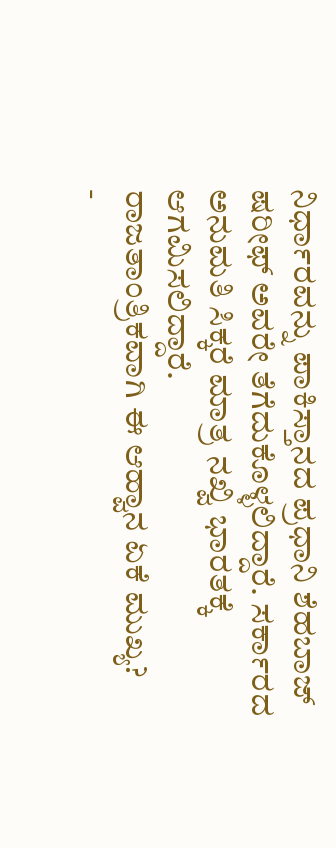ನಿರ್ಧಾರವನ್ನು ಪಾಕಿಸ್ತಾನದ ಪ್ರಧಾನಿ ಶೆಹಬಾಜ್ ಷರೀಫ್ ಅವರೇ ತೆಗೆದುಕೊಳ್ಳಲಿದ್ದಾರೆ. ಸರ್ಕಾರದ ಅನುಮತಿ ಸಿಕ್ಕರೆ ಮಾತ್ರ ನಖ್ವಿ ಭಾರತಕ್ಕೆ ಆಗಮಿಸಲಿದ್ದಾರೆ.
ರಾಜತಾಂತ್ರಿಕವಾಗಿ ಈ ಆಹ್ವಾನ ಏಕೆ ಮುಖ್ಯ?
-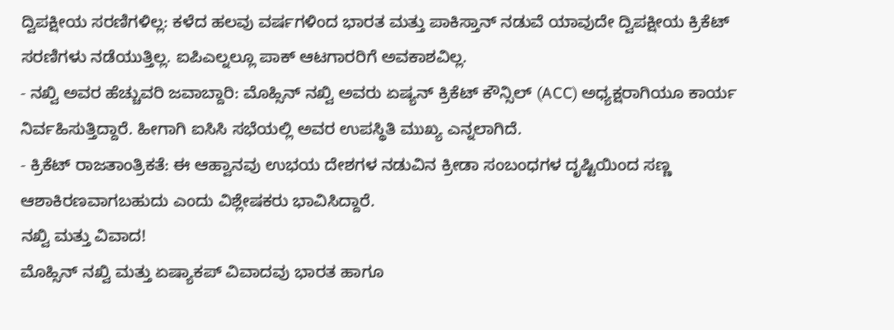ದ್ವಿಪಕ್ಷೀಯ ಸರಣಿಗಳಿಲ್ಲ: ಕಳೆದ ಹಲವು ವರ್ಷಗಳಿಂದ ಭಾರತ ಮತ್ತು ಪಾಕಿಸ್ತಾನ್ ನಡುವೆ ಯಾವುದೇ ದ್ವಿಪಕ್ಷೀಯ ಕ್ರಿಕೆಟ್ ಸರಣಿಗಳು ನಡೆಯುತ್ತಿಲ್ಲ. ಐಪಿಎಲ್ನಲ್ಲೂ ಪಾಕ್ ಆಟಗಾರರಿಗೆ ಅವಕಾಶವಿಲ್ಲ.
- ನಖ್ವಿ ಅವರ ಹೆಚ್ಚುವರಿ ಜವಾಬ್ದಾರಿ: ಮೊಹ್ಸಿನ್ ನಖ್ವಿ ಅವರು ಏಷ್ಯನ್ ಕ್ರಿಕೆಟ್ ಕೌನ್ಸಿಲ್ (ACC) ಅಧ್ಯಕ್ಷರಾಗಿಯೂ ಕಾರ್ಯ ನಿರ್ವಹಿಸುತ್ತಿದ್ದಾರೆ. ಹೀಗಾಗಿ ಐಸಿಸಿ ಸಭೆಯಲ್ಲಿ ಅವರ ಉಪಸ್ಥಿತಿ ಮುಖ್ಯ ಎನ್ನಲಾಗಿದೆ.
- ಕ್ರಿಕೆಟ್ ರಾಜತಾಂತ್ರಿಕತೆ: ಈ ಆಹ್ವಾನವು ಉಭಯ ದೇಶಗಳ ನಡುವಿನ ಕ್ರೀಡಾ ಸಂಬಂಧಗಳ ದೃಷ್ಟಿಯಿಂದ ಸಣ್ಣ ಆಶಾಕಿರಣವಾಗಬಹುದು ಎಂದು ವಿಶ್ಲೇಷಕರು ಭಾವಿಸಿದ್ದಾರೆ.
ನಖ್ವಿ ಮತ್ತು ವಿವಾದ!
ಮೊಹ್ಸಿನ್ ನಖ್ವಿ ಮತ್ತು ಏಷ್ಯಾಕಪ್ ವಿವಾದವು ಭಾರತ ಹಾಗೂ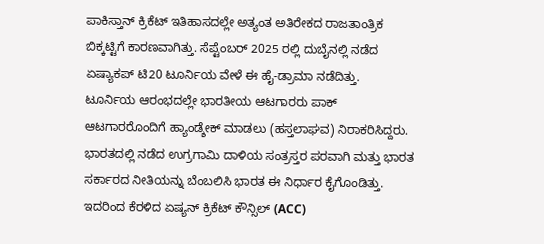ಪಾಕಿಸ್ತಾನ್ ಕ್ರಿಕೆಟ್ ಇತಿಹಾಸದಲ್ಲೇ ಅತ್ಯಂತ ಅತಿರೇಕದ ರಾಜತಾಂತ್ರಿಕ ಬಿಕ್ಕಟ್ಟಿಗೆ ಕಾರಣವಾಗಿತ್ತು. ಸೆಪ್ಟೆಂಬರ್ 2025 ರಲ್ಲಿ ದುಬೈನಲ್ಲಿ ನಡೆದ ಏಷ್ಯಾಕಪ್ ಟಿ20 ಟೂರ್ನಿಯ ವೇಳೆ ಈ ಹೈ-ಡ್ರಾಮಾ ನಡೆದಿತ್ತು.
ಟೂರ್ನಿಯ ಆರಂಭದಲ್ಲೇ ಭಾರತೀಯ ಆಟಗಾರರು ಪಾಕ್ ಆಟಗಾರರೊಂದಿಗೆ ಹ್ಯಾಂಡ್ಶೇಕ್ ಮಾಡಲು (ಹಸ್ತಲಾಘವ) ನಿರಾಕರಿಸಿದ್ದರು. ಭಾರತದಲ್ಲಿ ನಡೆದ ಉಗ್ರಗಾಮಿ ದಾಳಿಯ ಸಂತ್ರಸ್ತರ ಪರವಾಗಿ ಮತ್ತು ಭಾರತ ಸರ್ಕಾರದ ನೀತಿಯನ್ನು ಬೆಂಬಲಿಸಿ ಭಾರತ ಈ ನಿರ್ಧಾರ ಕೈಗೊಂಡಿತ್ತು.
ಇದರಿಂದ ಕೆರಳಿದ ಏಷ್ಯನ್ ಕ್ರಿಕೆಟ್ ಕೌನ್ಸಿಲ್ (ACC)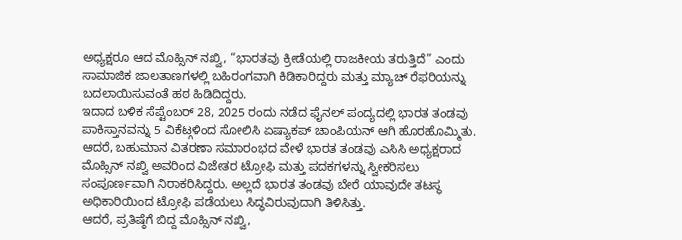ಅಧ್ಯಕ್ಷರೂ ಆದ ಮೊಹ್ಸಿನ್ ನಖ್ವಿ, “ಭಾರತವು ಕ್ರೀಡೆಯಲ್ಲಿ ರಾಜಕೀಯ ತರುತ್ತಿದೆ” ಎಂದು ಸಾಮಾಜಿಕ ಜಾಲತಾಣಗಳಲ್ಲಿ ಬಹಿರಂಗವಾಗಿ ಕಿಡಿಕಾರಿದ್ದರು ಮತ್ತು ಮ್ಯಾಚ್ ರೆಫರಿಯನ್ನು ಬದಲಾಯಿಸುವಂತೆ ಹಠ ಹಿಡಿದಿದ್ದರು.
ಇದಾದ ಬಳಿಕ ಸೆಪ್ಟೆಂಬರ್ 28, 2025 ರಂದು ನಡೆದ ಫೈನಲ್ ಪಂದ್ಯದಲ್ಲಿ ಭಾರತ ತಂಡವು ಪಾಕಿಸ್ತಾನವನ್ನು 5 ವಿಕೆಟ್ಗಳಿಂದ ಸೋಲಿಸಿ ಏಷ್ಯಾಕಪ್ ಚಾಂಪಿಯನ್ ಆಗಿ ಹೊರಹೊಮ್ಮಿತು. ಆದರೆ, ಬಹುಮಾನ ವಿತರಣಾ ಸಮಾರಂಭದ ವೇಳೆ ಭಾರತ ತಂಡವು ಎಸಿಸಿ ಅಧ್ಯಕ್ಷರಾದ ಮೊಹ್ಸಿನ್ ನಖ್ವಿ ಅವರಿಂದ ವಿಜೇತರ ಟ್ರೋಫಿ ಮತ್ತು ಪದಕಗಳನ್ನು ಸ್ವೀಕರಿಸಲು ಸಂಪೂರ್ಣವಾಗಿ ನಿರಾಕರಿಸಿದ್ದರು. ಅಲ್ಲದೆ ಭಾರತ ತಂಡವು ಬೇರೆ ಯಾವುದೇ ತಟಸ್ಥ ಅಧಿಕಾರಿಯಿಂದ ಟ್ರೋಫಿ ಪಡೆಯಲು ಸಿದ್ಧವಿರುವುದಾಗಿ ತಿಳಿಸಿತ್ತು.
ಆದರೆ, ಪ್ರತಿಷ್ಠೆಗೆ ಬಿದ್ದ ಮೊಹ್ಸಿನ್ ನಖ್ವಿ,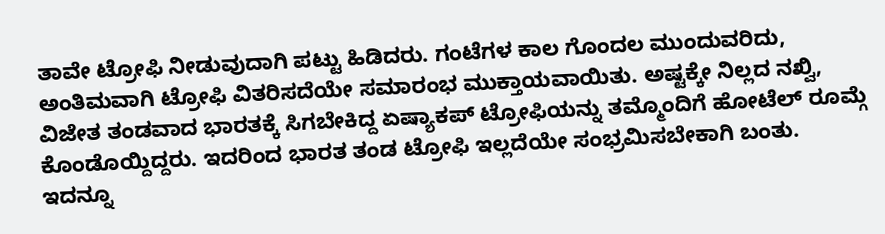ತಾವೇ ಟ್ರೋಫಿ ನೀಡುವುದಾಗಿ ಪಟ್ಟು ಹಿಡಿದರು. ಗಂಟೆಗಳ ಕಾಲ ಗೊಂದಲ ಮುಂದುವರಿದು, ಅಂತಿಮವಾಗಿ ಟ್ರೋಫಿ ವಿತರಿಸದೆಯೇ ಸಮಾರಂಭ ಮುಕ್ತಾಯವಾಯಿತು. ಅಷ್ಟಕ್ಕೇ ನಿಲ್ಲದ ನಖ್ವಿ, ವಿಜೇತ ತಂಡವಾದ ಭಾರತಕ್ಕೆ ಸಿಗಬೇಕಿದ್ದ ಏಷ್ಯಾಕಪ್ ಟ್ರೋಫಿಯನ್ನು ತಮ್ಮೊಂದಿಗೆ ಹೋಟೆಲ್ ರೂಮ್ಗೆ ಕೊಂಡೊಯ್ದಿದ್ದರು. ಇದರಿಂದ ಭಾರತ ತಂಡ ಟ್ರೋಫಿ ಇಲ್ಲದೆಯೇ ಸಂಭ್ರಮಿಸಬೇಕಾಗಿ ಬಂತು.
ಇದನ್ನೂ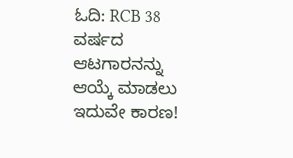ಓದಿ: RCB 38 ವರ್ಷದ ಆಟಗಾರನನ್ನು ಆಯ್ಕೆ ಮಾಡಲು ಇದುವೇ ಕಾರಣ!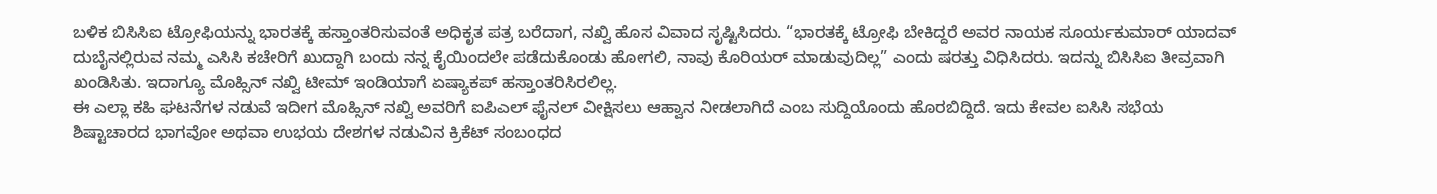ಬಳಿಕ ಬಿಸಿಸಿಐ ಟ್ರೋಫಿಯನ್ನು ಭಾರತಕ್ಕೆ ಹಸ್ತಾಂತರಿಸುವಂತೆ ಅಧಿಕೃತ ಪತ್ರ ಬರೆದಾಗ, ನಖ್ವಿ ಹೊಸ ವಿವಾದ ಸೃಷ್ಟಿಸಿದರು. “ಭಾರತಕ್ಕೆ ಟ್ರೋಫಿ ಬೇಕಿದ್ದರೆ ಅವರ ನಾಯಕ ಸೂರ್ಯಕುಮಾರ್ ಯಾದವ್ ದುಬೈನಲ್ಲಿರುವ ನಮ್ಮ ಎಸಿಸಿ ಕಚೇರಿಗೆ ಖುದ್ದಾಗಿ ಬಂದು ನನ್ನ ಕೈಯಿಂದಲೇ ಪಡೆದುಕೊಂಡು ಹೋಗಲಿ, ನಾವು ಕೊರಿಯರ್ ಮಾಡುವುದಿಲ್ಲ” ಎಂದು ಷರತ್ತು ವಿಧಿಸಿದರು. ಇದನ್ನು ಬಿಸಿಸಿಐ ತೀವ್ರವಾಗಿ ಖಂಡಿಸಿತು. ಇದಾಗ್ಯೂ ಮೊಹ್ಸಿನ್ ನಖ್ವಿ ಟೀಮ್ ಇಂಡಿಯಾಗೆ ಏಷ್ಯಾಕಪ್ ಹಸ್ತಾಂತರಿಸಿರಲಿಲ್ಲ.
ಈ ಎಲ್ಲಾ ಕಹಿ ಘಟನೆಗಳ ನಡುವೆ ಇದೀಗ ಮೊಹ್ಸಿನ್ ನಖ್ವಿ ಅವರಿಗೆ ಐಪಿಎಲ್ ಫೈನಲ್ ವೀಕ್ಷಿಸಲು ಆಹ್ವಾನ ನೀಡಲಾಗಿದೆ ಎಂಬ ಸುದ್ದಿಯೊಂದು ಹೊರಬಿದ್ದಿದೆ. ಇದು ಕೇವಲ ಐಸಿಸಿ ಸಭೆಯ ಶಿಷ್ಟಾಚಾರದ ಭಾಗವೋ ಅಥವಾ ಉಭಯ ದೇಶಗಳ ನಡುವಿನ ಕ್ರಿಕೆಟ್ ಸಂಬಂಧದ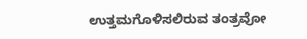ಉತ್ತಮಗೊಳಿಸಲಿರುವ ತಂತ್ರವೋ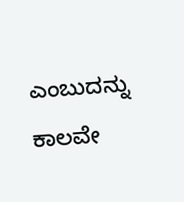ಎಂಬುದನ್ನು ಕಾಲವೇ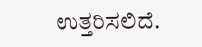ಉತ್ತರಿಸಲಿದೆ.